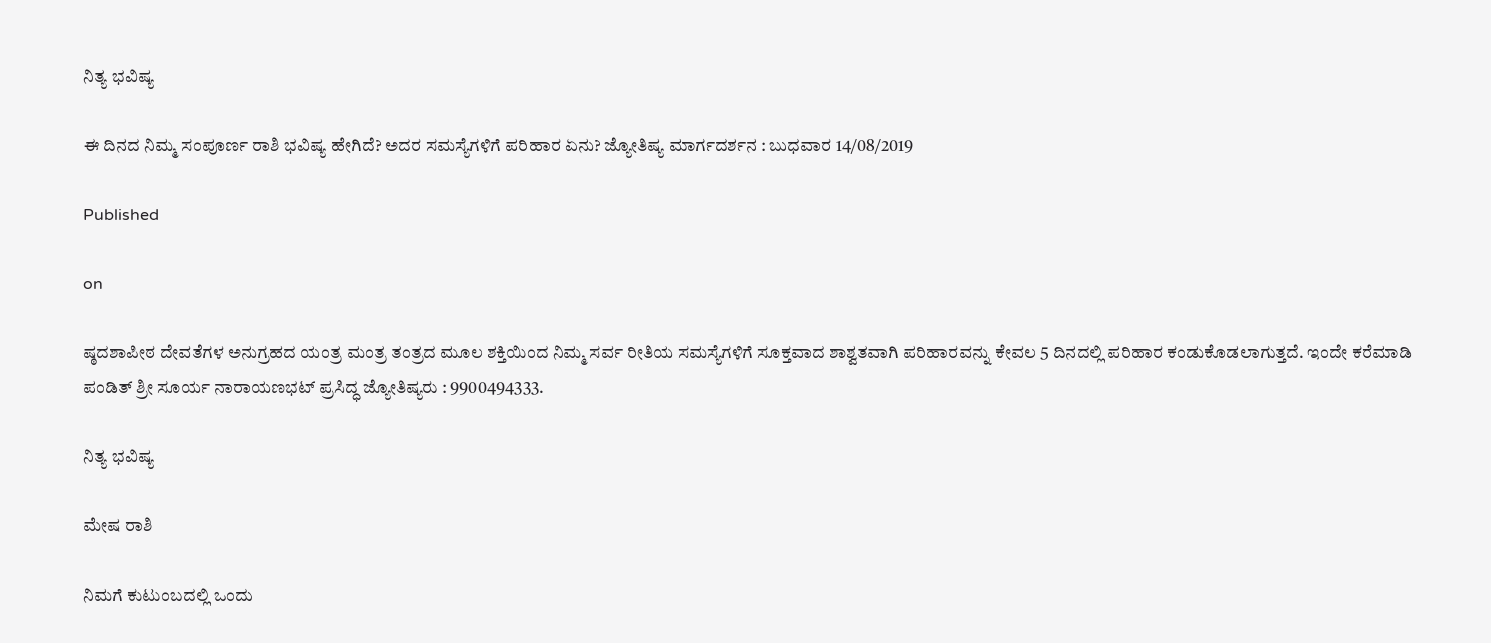ನಿತ್ಯ ಭವಿಷ್ಯ

ಈ ದಿನದ ನಿಮ್ಮ ಸಂಪೂರ್ಣ ರಾಶಿ ಭವಿಷ್ಯ ಹೇಗಿದೆ? ಅದರ ಸಮಸ್ಯೆಗಳಿಗೆ ಪರಿಹಾರ ಏನು? ಜ್ಯೋತಿಷ್ಯ ಮಾರ್ಗದರ್ಶನ : ಬುಧವಾರ 14/08/2019

Published

on

ಷ್ಠದಶಾಪೀಠ ದೇವತೆಗಳ ಅನುಗ್ರಹದ ಯಂತ್ರ ಮಂತ್ರ ತಂತ್ರದ ಮೂಲ ಶಕ್ತಿಯಿಂದ ನಿಮ್ಮ ಸರ್ವ ರೀತಿಯ ಸಮಸ್ಯೆಗಳಿಗೆ ಸೂಕ್ತವಾದ ಶಾಶ್ವತವಾಗಿ ಪರಿಹಾರವನ್ನು ಕೇವಲ 5 ದಿನದಲ್ಲಿ ಪರಿಹಾರ ಕಂಡುಕೊಡಲಾಗುತ್ತದೆ. ಇಂದೇ ಕರೆಮಾಡಿ ಪಂಡಿತ್ ಶ್ರೀ ಸೂರ್ಯ ನಾರಾಯಣಭಟ್ ಪ್ರಸಿದ್ಧ ಜ್ಯೋತಿಷ್ಯರು : 9900494333.

ನಿತ್ಯ ಭವಿಷ್ಯ

ಮೇಷ ರಾಶಿ

ನಿಮಗೆ ಕುಟುಂಬದಲ್ಲಿ ಒಂದು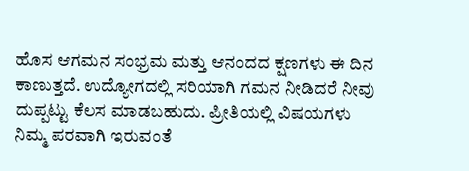ಹೊಸ ಆಗಮನ ಸಂಭ್ರಮ ಮತ್ತು ಆನಂದದ ಕ್ಷಣಗಳು ಈ ದಿನ ಕಾಣುತ್ತದೆ. ಉದ್ಯೋಗದಲ್ಲಿ ಸರಿಯಾಗಿ ಗಮನ ನೀಡಿದರೆ ನೀವು ದುಪ್ಪಟ್ಟು ಕೆಲಸ ಮಾಡಬಹುದು. ಪ್ರೀತಿಯಲ್ಲಿ ವಿಷಯಗಳು ನಿಮ್ಮ ಪರವಾಗಿ ಇರುವಂತೆ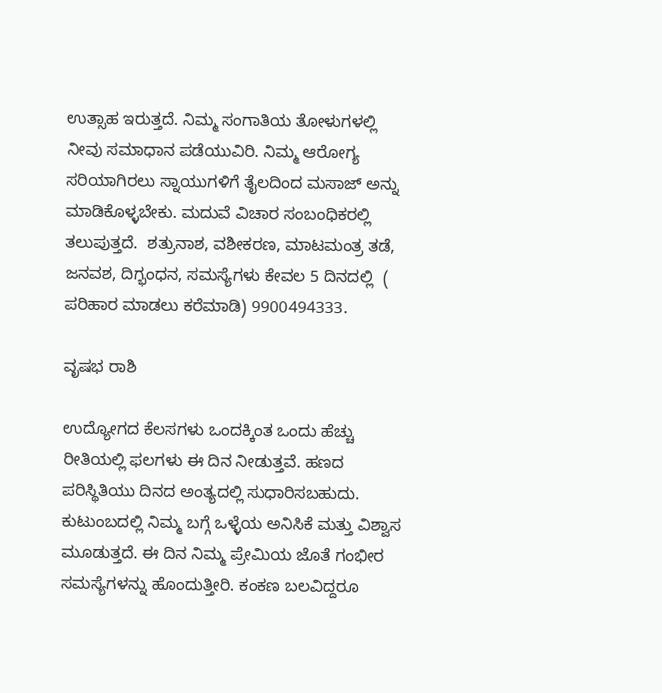ಉತ್ಸಾಹ ಇರುತ್ತದೆ. ನಿಮ್ಮ ಸಂಗಾತಿಯ ತೋಳುಗಳಲ್ಲಿ ನೀವು ಸಮಾಧಾನ ಪಡೆಯುವಿರಿ. ನಿಮ್ಮ ಆರೋಗ್ಯ ಸರಿಯಾಗಿರಲು ಸ್ನಾಯುಗಳಿಗೆ ತೈಲದಿಂದ ಮಸಾಜ್ ಅನ್ನು ಮಾಡಿಕೊಳ್ಳಬೇಕು. ಮದುವೆ ವಿಚಾರ ಸಂಬಂಧಿಕರಲ್ಲಿ ತಲುಪುತ್ತದೆ.  ಶತ್ರುನಾಶ, ವಶೀಕರಣ, ಮಾಟಮಂತ್ರ ತಡೆ, ಜನವಶ, ದಿಗ್ಭಂಧನ, ಸಮಸ್ಯೆಗಳು ಕೇವಲ 5 ದಿನದಲ್ಲಿ  ( ಪರಿಹಾರ ಮಾಡಲು ಕರೆಮಾಡಿ) 9900494333.

ವೃಷಭ ರಾಶಿ

ಉದ್ಯೋಗದ ಕೆಲಸಗಳು ಒಂದಕ್ಕಿಂತ ಒಂದು ಹೆಚ್ಚು ರೀತಿಯಲ್ಲಿ ಫಲಗಳು ಈ ದಿನ ನೀಡುತ್ತವೆ. ಹಣದ ಪರಿಸ್ಥಿತಿಯು ದಿನದ ಅಂತ್ಯದಲ್ಲಿ ಸುಧಾರಿಸಬಹುದು. ಕುಟುಂಬದಲ್ಲಿ ನಿಮ್ಮ ಬಗ್ಗೆ ಒಳ್ಳೆಯ ಅನಿಸಿಕೆ ಮತ್ತು ವಿಶ್ವಾಸ ಮೂಡುತ್ತದೆ. ಈ ದಿನ ನಿಮ್ಮ ಪ್ರೇಮಿಯ ಜೊತೆ ಗಂಭೀರ ಸಮಸ್ಯೆಗಳನ್ನು ಹೊಂದುತ್ತೀರಿ. ಕಂಕಣ ಬಲವಿದ್ದರೂ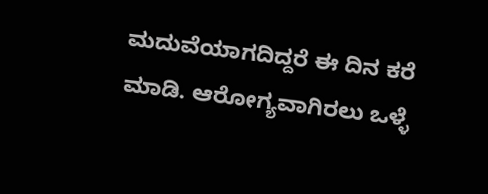ಮದುವೆಯಾಗದಿದ್ದರೆ ಈ ದಿನ ಕರೆ ಮಾಡಿ. ಆರೋಗ್ಯವಾಗಿರಲು ಒಳ್ಳೆ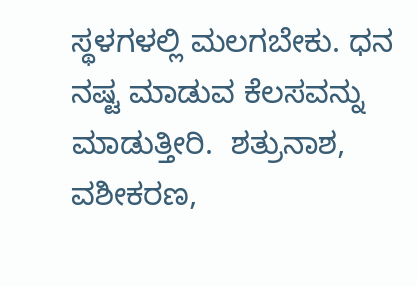ಸ್ಥಳಗಳಲ್ಲಿ ಮಲಗಬೇಕು. ಧನ ನಷ್ಟ ಮಾಡುವ ಕೆಲಸವನ್ನು ಮಾಡುತ್ತೀರಿ.  ಶತ್ರುನಾಶ, ವಶೀಕರಣ,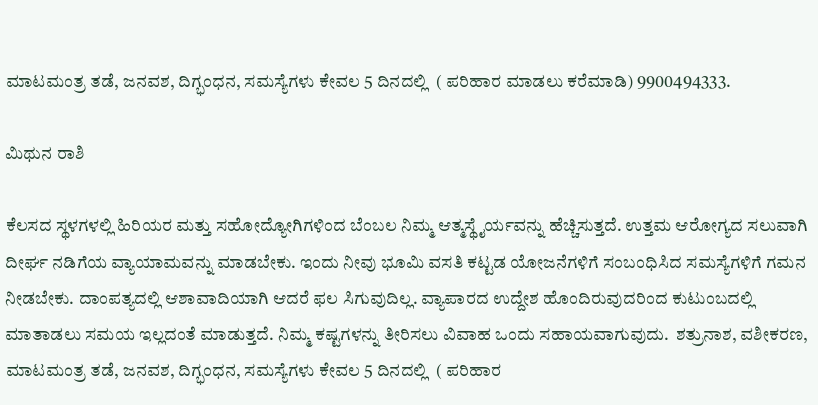ಮಾಟಮಂತ್ರ ತಡೆ, ಜನವಶ, ದಿಗ್ಭಂಧನ, ಸಮಸ್ಯೆಗಳು ಕೇವಲ 5 ದಿನದಲ್ಲಿ  ( ಪರಿಹಾರ ಮಾಡಲು ಕರೆಮಾಡಿ) 9900494333.

ಮಿಥುನ ರಾಶಿ

ಕೆಲಸದ ಸ್ಥಳಗಳಲ್ಲಿ ಹಿರಿಯರ ಮತ್ತು ಸಹೋದ್ಯೋಗಿಗಳಿಂದ ಬೆಂಬಲ ನಿಮ್ಮ ಆತ್ಮಸ್ಥೈರ್ಯವನ್ನು ಹೆಚ್ಚಿಸುತ್ತದೆ. ಉತ್ತಮ ಆರೋಗ್ಯದ ಸಲುವಾಗಿ ದೀರ್ಘ ನಡಿಗೆಯ ವ್ಯಾಯಾಮವನ್ನು ಮಾಡಬೇಕು. ಇಂದು ನೀವು ಭೂಮಿ ವಸತಿ ಕಟ್ಟಡ ಯೋಜನೆಗಳಿಗೆ ಸಂಬಂಧಿಸಿದ ಸಮಸ್ಯೆಗಳಿಗೆ ಗಮನ ನೀಡಬೇಕು. ದಾಂಪತ್ಯದಲ್ಲಿ ಆಶಾವಾದಿಯಾಗಿ ಆದರೆ ಫಲ ಸಿಗುವುದಿಲ್ಲ. ವ್ಯಾಪಾರದ ಉದ್ದೇಶ ಹೊಂದಿರುವುದರಿಂದ ಕುಟುಂಬದಲ್ಲಿ ಮಾತಾಡಲು ಸಮಯ ಇಲ್ಲದಂತೆ ಮಾಡುತ್ತದೆ. ನಿಮ್ಮ ಕಷ್ಟಗಳನ್ನು ತೀರಿಸಲು ವಿವಾಹ ಒಂದು ಸಹಾಯವಾಗುವುದು.  ಶತ್ರುನಾಶ, ವಶೀಕರಣ, ಮಾಟಮಂತ್ರ ತಡೆ, ಜನವಶ, ದಿಗ್ಭಂಧನ, ಸಮಸ್ಯೆಗಳು ಕೇವಲ 5 ದಿನದಲ್ಲಿ  ( ಪರಿಹಾರ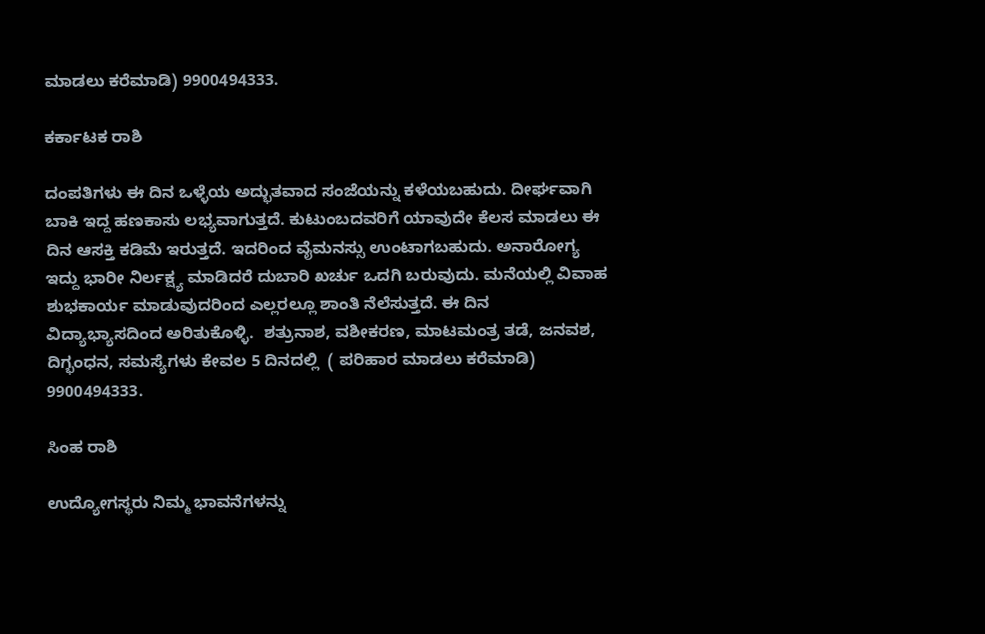ಮಾಡಲು ಕರೆಮಾಡಿ) 9900494333.

ಕರ್ಕಾಟಕ ರಾಶಿ

ದಂಪತಿಗಳು ಈ ದಿನ ಒಳ್ಳೆಯ ಅದ್ಭುತವಾದ ಸಂಜೆಯನ್ನು ಕಳೆಯಬಹುದು. ದೀರ್ಘವಾಗಿ ಬಾಕಿ ಇದ್ದ ಹಣಕಾಸು ಲಭ್ಯವಾಗುತ್ತದೆ. ಕುಟುಂಬದವರಿಗೆ ಯಾವುದೇ ಕೆಲಸ ಮಾಡಲು ಈ ದಿನ ಆಸಕ್ತಿ ಕಡಿಮೆ ಇರುತ್ತದೆ. ಇದರಿಂದ ವೈಮನಸ್ಸು ಉಂಟಾಗಬಹುದು. ಅನಾರೋಗ್ಯ ಇದ್ದು ಭಾರೀ ನಿರ್ಲಕ್ಷ್ಯ ಮಾಡಿದರೆ ದುಬಾರಿ ಖರ್ಚು ಒದಗಿ ಬರುವುದು. ಮನೆಯಲ್ಲಿ ವಿವಾಹ ಶುಭಕಾರ್ಯ ಮಾಡುವುದರಿಂದ ಎಲ್ಲರಲ್ಲೂ ಶಾಂತಿ ನೆಲೆಸುತ್ತದೆ. ಈ ದಿನ ವಿದ್ಯಾಭ್ಯಾಸದಿಂದ ಅರಿತುಕೊಳ್ಳಿ.  ಶತ್ರುನಾಶ, ವಶೀಕರಣ, ಮಾಟಮಂತ್ರ ತಡೆ, ಜನವಶ, ದಿಗ್ಭಂಧನ, ಸಮಸ್ಯೆಗಳು ಕೇವಲ 5 ದಿನದಲ್ಲಿ  ( ಪರಿಹಾರ ಮಾಡಲು ಕರೆಮಾಡಿ) 9900494333.

ಸಿಂಹ ರಾಶಿ

ಉದ್ಯೋಗಸ್ಥರು ನಿಮ್ಮ ಭಾವನೆಗಳನ್ನು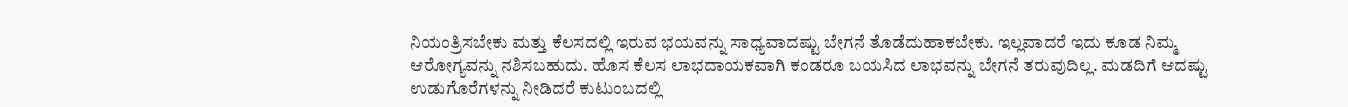ನಿಯಂತ್ರಿಸಬೇಕು ಮತ್ತು ಕೆಲಸದಲ್ಲಿ ಇರುವ ಭಯವನ್ನು ಸಾಧ್ಯವಾದಷ್ಟು ಬೇಗನೆ ತೊಡೆದುಹಾಕಬೇಕು. ಇಲ್ಲವಾದರೆ ಇದು ಕೂಡ ನಿಮ್ಮ ಆರೋಗ್ಯವನ್ನು ನಶಿಸಬಹುದು. ಹೊಸ ಕೆಲಸ ಲಾಭದಾಯಕವಾಗಿ ಕಂಡರೂ ಬಯಸಿದ ಲಾಭವನ್ನು ಬೇಗನೆ ತರುವುದಿಲ್ಲ. ಮಡದಿಗೆ ಆದಷ್ಟು  ಉಡುಗೊರೆಗಳನ್ನು ನೀಡಿದರೆ ಕುಟುಂಬದಲ್ಲಿ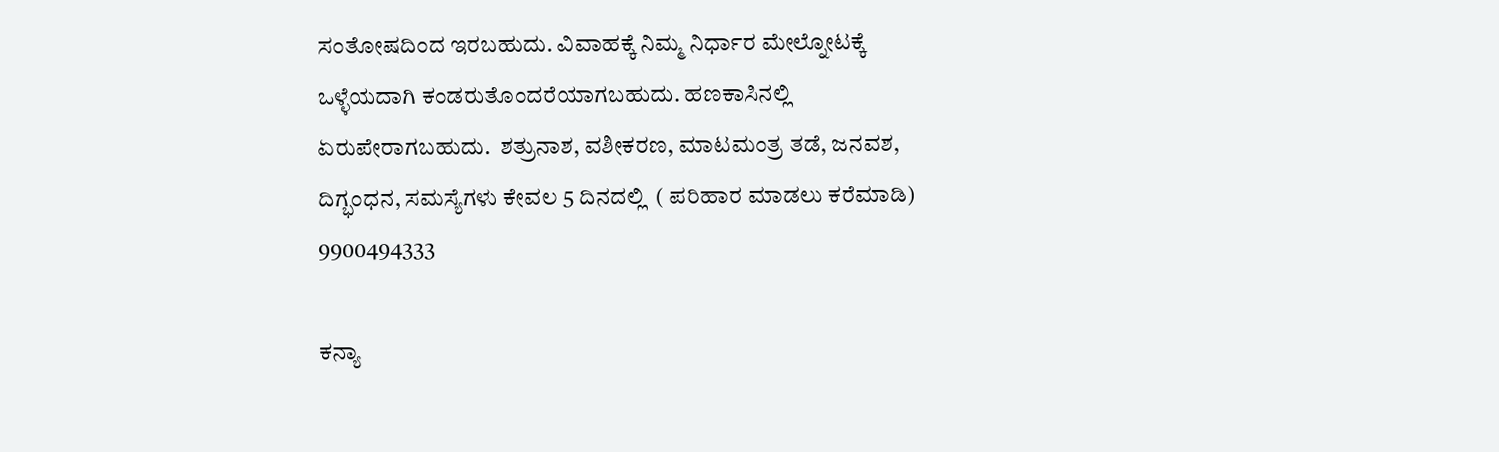ಸಂತೋಷದಿಂದ ಇರಬಹುದು. ವಿವಾಹಕ್ಕೆ ನಿಮ್ಮ ನಿರ್ಧಾರ ಮೇಲ್ನೋಟಕ್ಕೆ ಒಳ್ಳೆಯದಾಗಿ ಕಂಡರುತೊಂದರೆಯಾಗಬಹುದು. ಹಣಕಾಸಿನಲ್ಲಿ ಏರುಪೇರಾಗಬಹುದು.  ಶತ್ರುನಾಶ, ವಶೀಕರಣ, ಮಾಟಮಂತ್ರ ತಡೆ, ಜನವಶ, ದಿಗ್ಭಂಧನ, ಸಮಸ್ಯೆಗಳು ಕೇವಲ 5 ದಿನದಲ್ಲಿ  ( ಪರಿಹಾರ ಮಾಡಲು ಕರೆಮಾಡಿ) 9900494333

ಕನ್ಯಾ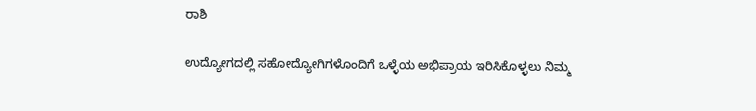ರಾಶಿ

ಉದ್ಯೋಗದಲ್ಲಿ ಸಹೋದ್ಯೋಗಿಗಳೊಂದಿಗೆ ಒಳ್ಳೆಯ ಅಭಿಪ್ರಾಯ ಇರಿಸಿಕೊಳ್ಳಲು ನಿಮ್ಮ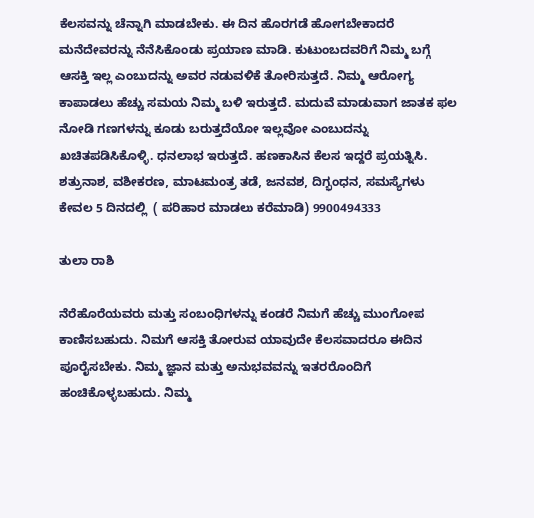ಕೆಲಸವನ್ನು ಚೆನ್ನಾಗಿ ಮಾಡಬೇಕು. ಈ ದಿನ ಹೊರಗಡೆ ಹೋಗಬೇಕಾದರೆ ಮನೆದೇವರನ್ನು ನೆನೆಸಿಕೊಂಡು ಪ್ರಯಾಣ ಮಾಡಿ. ಕುಟುಂಬದವರಿಗೆ ನಿಮ್ಮ ಬಗ್ಗೆ ಆಸಕ್ತಿ ಇಲ್ಲ ಎಂಬುದನ್ನು ಅವರ ನಡುವಳಿಕೆ ತೋರಿಸುತ್ತದೆ. ನಿಮ್ಮ ಆರೋಗ್ಯ ಕಾಪಾಡಲು ಹೆಚ್ಚು ಸಮಯ ನಿಮ್ಮ ಬಳಿ ಇರುತ್ತದೆ. ಮದುವೆ ಮಾಡುವಾಗ ಜಾತಕ ಫಲ ನೋಡಿ ಗಣಗಳನ್ನು ಕೂಡು ಬರುತ್ತದೆಯೋ ಇಲ್ಲವೋ ಎಂಬುದನ್ನು ಖಚಿತಪಡಿಸಿಕೊಳ್ಳಿ. ಧನಲಾಭ ಇರುತ್ತದೆ. ಹಣಕಾಸಿನ ಕೆಲಸ ಇದ್ದರೆ ಪ್ರಯತ್ನಿಸಿ.  ಶತ್ರುನಾಶ, ವಶೀಕರಣ, ಮಾಟಮಂತ್ರ ತಡೆ, ಜನವಶ, ದಿಗ್ಭಂಧನ, ಸಮಸ್ಯೆಗಳು ಕೇವಲ 5 ದಿನದಲ್ಲಿ  ( ಪರಿಹಾರ ಮಾಡಲು ಕರೆಮಾಡಿ) 9900494333

ತುಲಾ ರಾಶಿ

ನೆರೆಹೊರೆಯವರು ಮತ್ತು ಸಂಬಂಧಿಗಳನ್ನು ಕಂಡರೆ ನಿಮಗೆ ಹೆಚ್ಚು ಮುಂಗೋಪ ಕಾಣಿಸಬಹುದು. ನಿಮಗೆ ಆಸಕ್ತಿ ತೋರುವ ಯಾವುದೇ ಕೆಲಸವಾದರೂ ಈದಿನ ಪೂರೈಸಬೇಕು. ನಿಮ್ಮ ಜ್ಞಾನ ಮತ್ತು ಅನುಭವವನ್ನು ಇತರರೊಂದಿಗೆ ಹಂಚಿಕೊಳ್ಳಬಹುದು. ನಿಮ್ಮ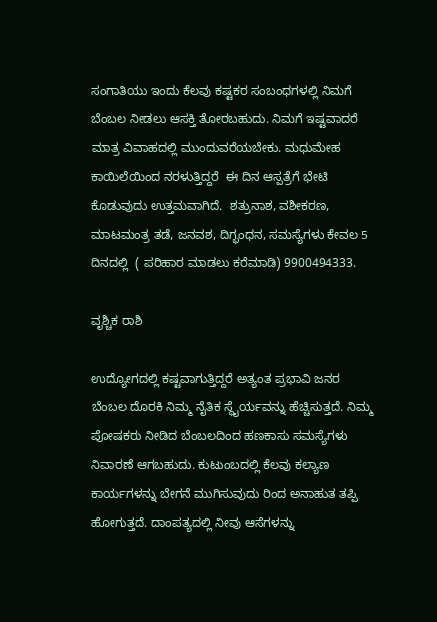ಸಂಗಾತಿಯು ಇಂದು ಕೆಲವು ಕಷ್ಟಕರ ಸಂಬಂಧಗಳಲ್ಲಿ ನಿಮಗೆ ಬೆಂಬಲ ನೀಡಲು ಆಸಕ್ತಿ ತೋರಬಹುದು. ನಿಮಗೆ ಇಷ್ಟವಾದರೆ ಮಾತ್ರ ವಿವಾಹದಲ್ಲಿ ಮುಂದುವರೆಯಬೇಕು. ಮಧುಮೇಹ ಕಾಯಿಲೆಯಿಂದ ನರಳುತ್ತಿದ್ದರೆ  ಈ ದಿನ ಆಸ್ಪತ್ರೆಗೆ ಭೇಟಿ ಕೊಡುವುದು ಉತ್ತಮವಾಗಿದೆ.  ಶತ್ರುನಾಶ, ವಶೀಕರಣ, ಮಾಟಮಂತ್ರ ತಡೆ, ಜನವಶ, ದಿಗ್ಭಂಧನ, ಸಮಸ್ಯೆಗಳು ಕೇವಲ 5 ದಿನದಲ್ಲಿ  ( ಪರಿಹಾರ ಮಾಡಲು ಕರೆಮಾಡಿ) 9900494333.

ವೃಶ್ಚಿಕ ರಾಶಿ

ಉದ್ಯೋಗದಲ್ಲಿ ಕಷ್ಟವಾಗುತ್ತಿದ್ದರೆ ಅತ್ಯಂತ ಪ್ರಭಾವಿ ಜನರ ಬೆಂಬಲ ದೊರಕಿ ನಿಮ್ಮ ನೈತಿಕ ಸ್ಥೈರ್ಯವನ್ನು ಹೆಚ್ಚಿಸುತ್ತದೆ. ನಿಮ್ಮ ಪೋಷಕರು ನೀಡಿದ ಬೆಂಬಲದಿಂದ ಹಣಕಾಸು ಸಮಸ್ಯೆಗಳು ನಿವಾರಣೆ ಆಗಬಹುದು. ಕುಟುಂಬದಲ್ಲಿ ಕೆಲವು ಕಲ್ಯಾಣ ಕಾರ್ಯಗಳನ್ನು ಬೇಗನೆ ಮುಗಿಸುವುದು ರಿಂದ ಅನಾಹುತ ತಪ್ಪಿ ಹೋಗುತ್ತದೆ. ದಾಂಪತ್ಯದಲ್ಲಿ ನೀವು ಆಸೆಗಳನ್ನು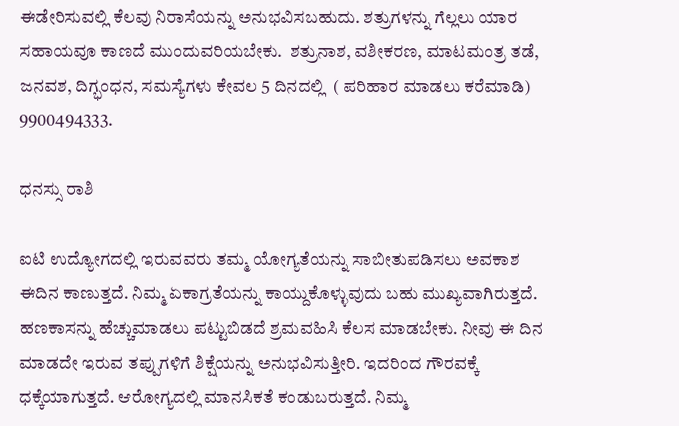ಈಡೇರಿಸುವಲ್ಲಿ ಕೆಲವು ನಿರಾಸೆಯನ್ನು ಅನುಭವಿಸಬಹುದು. ಶತ್ರುಗಳನ್ನು ಗೆಲ್ಲಲು ಯಾರ ಸಹಾಯವೂ ಕಾಣದೆ ಮುಂದುವರಿಯಬೇಕು.  ಶತ್ರುನಾಶ, ವಶೀಕರಣ, ಮಾಟಮಂತ್ರ ತಡೆ, ಜನವಶ, ದಿಗ್ಭಂಧನ, ಸಮಸ್ಯೆಗಳು ಕೇವಲ 5 ದಿನದಲ್ಲಿ  ( ಪರಿಹಾರ ಮಾಡಲು ಕರೆಮಾಡಿ) 9900494333.

ಧನಸ್ಸು ರಾಶಿ

ಐಟಿ ಉದ್ಯೋಗದಲ್ಲಿ ಇರುವವರು ತಮ್ಮ ಯೋಗ್ಯತೆಯನ್ನು ಸಾಬೀತುಪಡಿಸಲು ಅವಕಾಶ ಈದಿನ ಕಾಣುತ್ತದೆ. ನಿಮ್ಮ ಏಕಾಗ್ರತೆಯನ್ನು ಕಾಯ್ದುಕೊಳ್ಳುವುದು ಬಹು ಮುಖ್ಯವಾಗಿರುತ್ತದೆ. ಹಣಕಾಸನ್ನು ಹೆಚ್ಚುಮಾಡಲು ಪಟ್ಟುಬಿಡದೆ ಶ್ರಮವಹಿಸಿ ಕೆಲಸ ಮಾಡಬೇಕು. ನೀವು ಈ ದಿನ ಮಾಡದೇ ಇರುವ ತಪ್ಪುಗಳಿಗೆ ಶಿಕ್ಷೆಯನ್ನು ಅನುಭವಿಸುತ್ತೀರಿ. ಇದರಿಂದ ಗೌರವಕ್ಕೆ ಧಕ್ಕೆಯಾಗುತ್ತದೆ. ಆರೋಗ್ಯದಲ್ಲಿ ಮಾನಸಿಕತೆ ಕಂಡುಬರುತ್ತದೆ. ನಿಮ್ಮ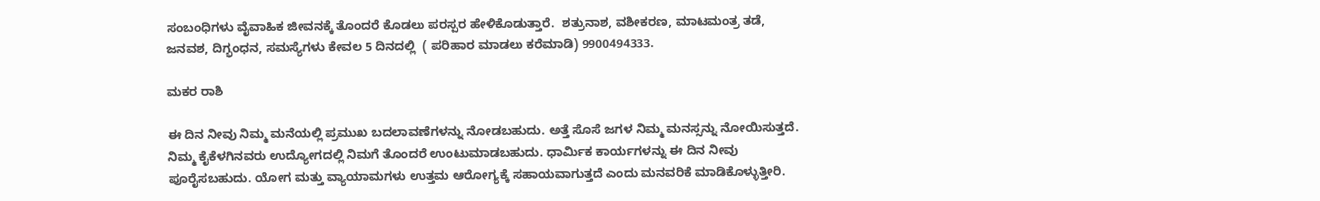ಸಂಬಂಧಿಗಳು ವೈವಾಹಿಕ ಜೀವನಕ್ಕೆ ತೊಂದರೆ ಕೊಡಲು ಪರಸ್ಪರ ಹೇಳಿಕೊಡುತ್ತಾರೆ.  ಶತ್ರುನಾಶ, ವಶೀಕರಣ, ಮಾಟಮಂತ್ರ ತಡೆ, ಜನವಶ, ದಿಗ್ಭಂಧನ, ಸಮಸ್ಯೆಗಳು ಕೇವಲ 5 ದಿನದಲ್ಲಿ  ( ಪರಿಹಾರ ಮಾಡಲು ಕರೆಮಾಡಿ) 9900494333.

ಮಕರ ರಾಶಿ

ಈ ದಿನ ನೀವು ನಿಮ್ಮ ಮನೆಯಲ್ಲಿ ಪ್ರಮುಖ ಬದಲಾವಣೆಗಳನ್ನು ನೋಡಬಹುದು. ಅತ್ತೆ ಸೊಸೆ ಜಗಳ ನಿಮ್ಮ ಮನಸ್ಸನ್ನು ನೋಯಿಸುತ್ತದೆ. ನಿಮ್ಮ ಕೈಕೆಳಗಿನವರು ಉದ್ಯೋಗದಲ್ಲಿ ನಿಮಗೆ ತೊಂದರೆ ಉಂಟುಮಾಡಬಹುದು. ಧಾರ್ಮಿಕ ಕಾರ್ಯಗಳನ್ನು ಈ ದಿನ ನೀವು ಪೂರೈಸಬಹುದು. ಯೋಗ ಮತ್ತು ವ್ಯಾಯಾಮಗಳು ಉತ್ತಮ ಆರೋಗ್ಯಕ್ಕೆ ಸಹಾಯವಾಗುತ್ತದೆ ಎಂದು ಮನವರಿಕೆ ಮಾಡಿಕೊಳ್ಳುತ್ತೀರಿ.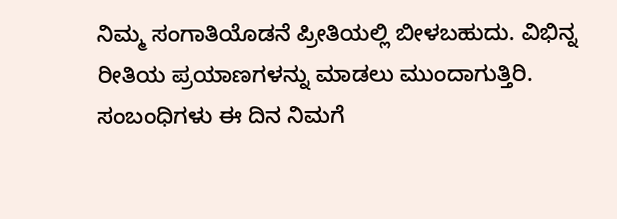ನಿಮ್ಮ ಸಂಗಾತಿಯೊಡನೆ ಪ್ರೀತಿಯಲ್ಲಿ ಬೀಳಬಹುದು. ವಿಭಿನ್ನ ರೀತಿಯ ಪ್ರಯಾಣಗಳನ್ನು ಮಾಡಲು ಮುಂದಾಗುತ್ತಿರಿ. ಸಂಬಂಧಿಗಳು ಈ ದಿನ ನಿಮಗೆ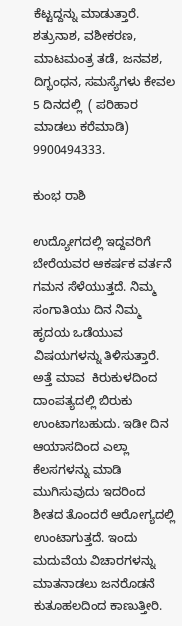ಕೆಟ್ಟದ್ದನ್ನು ಮಾಡುತ್ತಾರೆ.  ಶತ್ರುನಾಶ, ವಶೀಕರಣ, ಮಾಟಮಂತ್ರ ತಡೆ, ಜನವಶ, ದಿಗ್ಭಂಧನ, ಸಮಸ್ಯೆಗಳು ಕೇವಲ 5 ದಿನದಲ್ಲಿ  ( ಪರಿಹಾರ ಮಾಡಲು ಕರೆಮಾಡಿ) 9900494333.

ಕುಂಭ ರಾಶಿ

ಉದ್ಯೋಗದಲ್ಲಿ ಇದ್ದವರಿಗೆ ಬೇರೆಯವರ ಆಕರ್ಷಕ ವರ್ತನೆ ಗಮನ ಸೆಳೆಯುತ್ತದೆ. ನಿಮ್ಮ ಸಂಗಾತಿಯು ದಿನ ನಿಮ್ಮ ಹೃದಯ ಒಡೆಯುವ ವಿಷಯಗಳನ್ನು ತಿಳಿಸುತ್ತಾರೆ. ಅತ್ತೆ ಮಾವ  ಕಿರುಕುಳದಿಂದ ದಾಂಪತ್ಯದಲ್ಲಿ ಬಿರುಕು ಉಂಟಾಗಬಹುದು. ಇಡೀ ದಿನ ಆಯಾಸದಿಂದ ಎಲ್ಲಾ ಕೆಲಸಗಳನ್ನು ಮಾಡಿ ಮುಗಿಸುವುದು ಇದರಿಂದ ಶೀತದ ತೊಂದರೆ ಆರೋಗ್ಯದಲ್ಲಿ ಉಂಟಾಗುತ್ತದೆ. ಇಂದು ಮದುವೆಯ ವಿಚಾರಗಳನ್ನು ಮಾತನಾಡಲು ಜನರೊಡನೆ ಕುತೂಹಲದಿಂದ ಕಾಣುತ್ತೀರಿ.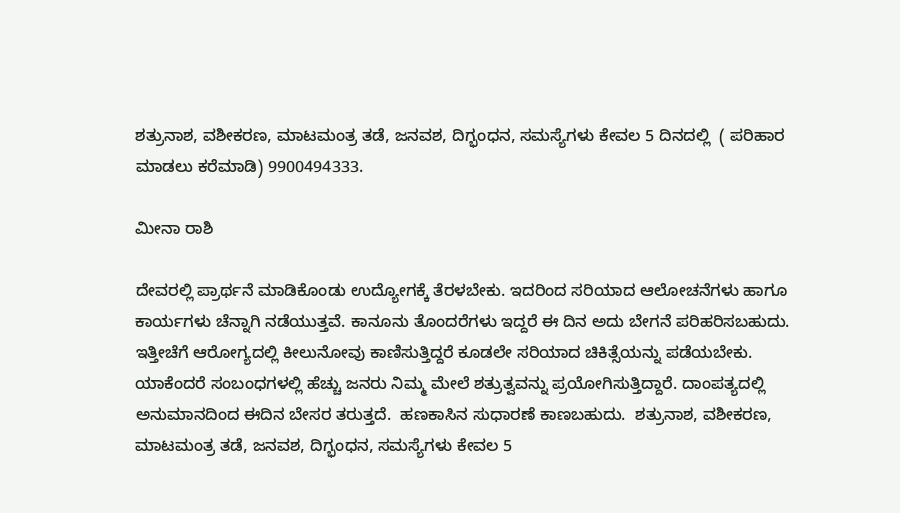ಶತ್ರುನಾಶ, ವಶೀಕರಣ, ಮಾಟಮಂತ್ರ ತಡೆ, ಜನವಶ, ದಿಗ್ಭಂಧನ, ಸಮಸ್ಯೆಗಳು ಕೇವಲ 5 ದಿನದಲ್ಲಿ  ( ಪರಿಹಾರ ಮಾಡಲು ಕರೆಮಾಡಿ) 9900494333.

ಮೀನಾ ರಾಶಿ

ದೇವರಲ್ಲಿ ಪ್ರಾರ್ಥನೆ ಮಾಡಿಕೊಂಡು ಉದ್ಯೋಗಕ್ಕೆ ತೆರಳಬೇಕು. ಇದರಿಂದ ಸರಿಯಾದ ಆಲೋಚನೆಗಳು ಹಾಗೂ ಕಾರ್ಯಗಳು ಚೆನ್ನಾಗಿ ನಡೆಯುತ್ತವೆ. ಕಾನೂನು ತೊಂದರೆಗಳು ಇದ್ದರೆ ಈ ದಿನ ಅದು ಬೇಗನೆ ಪರಿಹರಿಸಬಹುದು. ಇತ್ತೀಚೆಗೆ ಆರೋಗ್ಯದಲ್ಲಿ ಕೀಲುನೋವು ಕಾಣಿಸುತ್ತಿದ್ದರೆ ಕೂಡಲೇ ಸರಿಯಾದ ಚಿಕಿತ್ಸೆಯನ್ನು ಪಡೆಯಬೇಕು. ಯಾಕೆಂದರೆ ಸಂಬಂಧಗಳಲ್ಲಿ ಹೆಚ್ಚು ಜನರು ನಿಮ್ಮ ಮೇಲೆ ಶತ್ರುತ್ವವನ್ನು ಪ್ರಯೋಗಿಸುತ್ತಿದ್ದಾರೆ. ದಾಂಪತ್ಯದಲ್ಲಿ ಅನುಮಾನದಿಂದ ಈದಿನ ಬೇಸರ ತರುತ್ತದೆ.  ಹಣಕಾಸಿನ ಸುಧಾರಣೆ ಕಾಣಬಹುದು.  ಶತ್ರುನಾಶ, ವಶೀಕರಣ, ಮಾಟಮಂತ್ರ ತಡೆ, ಜನವಶ, ದಿಗ್ಭಂಧನ, ಸಮಸ್ಯೆಗಳು ಕೇವಲ 5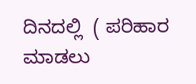ದಿನದಲ್ಲಿ  ( ಪರಿಹಾರ ಮಾಡಲು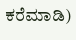ಕರೆಮಾಡಿ)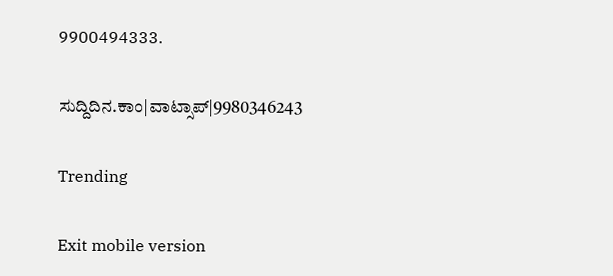9900494333.

ಸುದ್ದಿದಿನ.ಕಾಂ|ವಾಟ್ಸಾಪ್|9980346243

Trending

Exit mobile version